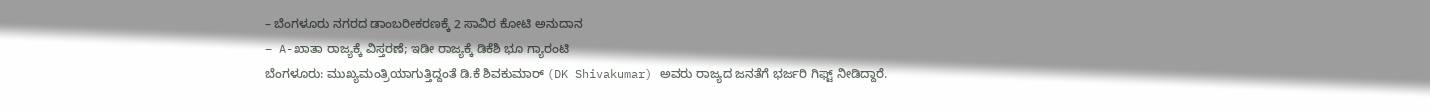– ಬೆಂಗಳೂರು ನಗರದ ಡಾಂಬರೀಕರಣಕ್ಕೆ 2 ಸಾವಿರ ಕೋಟಿ ಅನುದಾನ
– A-ಖಾತಾ ರಾಜ್ಯಕ್ಕೆ ವಿಸ್ತರಣೆ; ಇಡೀ ರಾಜ್ಯಕ್ಕೆ ಡಿಕೆಶಿ ಭೂ ಗ್ಯಾರಂಟಿ
ಬೆಂಗಳೂರು: ಮುಖ್ಯಮಂತ್ರಿಯಾಗುತ್ತಿದ್ದಂತೆ ಡಿ.ಕೆ ಶಿವಕುಮಾರ್ (DK Shivakumar) ಅವರು ರಾಜ್ಯದ ಜನತೆಗೆ ಭರ್ಜರಿ ಗಿಫ್ಟ್ ನೀಡಿದ್ದಾರೆ.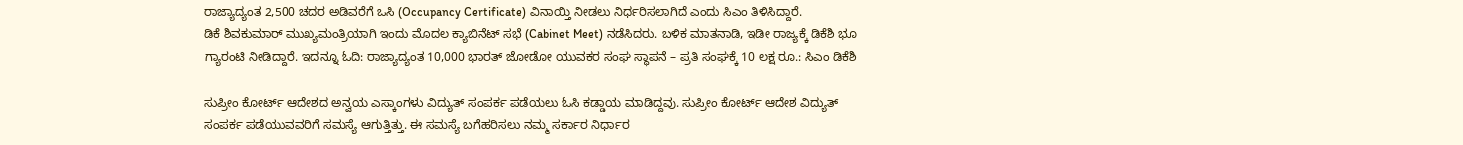ರಾಜ್ಯಾದ್ಯಂತ 2,500 ಚದರ ಅಡಿವರೆಗೆ ಒಸಿ (Occupancy Certificate) ವಿನಾಯ್ತಿ ನೀಡಲು ನಿರ್ಧರಿಸಲಾಗಿದೆ ಎಂದು ಸಿಎಂ ತಿಳಿಸಿದ್ದಾರೆ.
ಡಿಕೆ ಶಿವಕುಮಾರ್ ಮುಖ್ಯಮಂತ್ರಿಯಾಗಿ ಇಂದು ಮೊದಲ ಕ್ಯಾಬಿನೆಟ್ ಸಭೆ (Cabinet Meet) ನಡೆಸಿದರು. ಬಳಿಕ ಮಾತನಾಡಿ, ಇಡೀ ರಾಜ್ಯಕ್ಕೆ ಡಿಕೆಶಿ ಭೂ ಗ್ಯಾರಂಟಿ ನೀಡಿದ್ದಾರೆ. ಇದನ್ನೂ ಓದಿ: ರಾಜ್ಯಾದ್ಯಂತ 10,000 ಭಾರತ್ ಜೋಡೋ ಯುವಕರ ಸಂಘ ಸ್ಥಾಪನೆ – ಪ್ರತಿ ಸಂಘಕ್ಕೆ 10 ಲಕ್ಷ ರೂ.: ಸಿಎಂ ಡಿಕೆಶಿ

ಸುಪ್ರೀಂ ಕೋರ್ಟ್ ಆದೇಶದ ಅನ್ವಯ ಎಸ್ಕಾಂಗಳು ವಿದ್ಯುತ್ ಸಂಪರ್ಕ ಪಡೆಯಲು ಓಸಿ ಕಡ್ಡಾಯ ಮಾಡಿದ್ದವು. ಸುಪ್ರೀಂ ಕೋರ್ಟ್ ಆದೇಶ ವಿದ್ಯುತ್ ಸಂಪರ್ಕ ಪಡೆಯುವವರಿಗೆ ಸಮಸ್ಯೆ ಆಗುತ್ತಿತ್ತು. ಈ ಸಮಸ್ಯೆ ಬಗೆಹರಿಸಲು ನಮ್ಮ ಸರ್ಕಾರ ನಿರ್ಧಾರ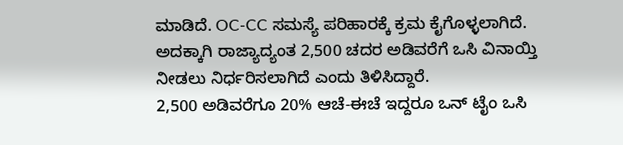ಮಾಡಿದೆ. OC-CC ಸಮಸ್ಯೆ ಪರಿಹಾರಕ್ಕೆ ಕ್ರಮ ಕೈಗೊಳ್ಳಲಾಗಿದೆ. ಅದಕ್ಕಾಗಿ ರಾಜ್ಯಾದ್ಯಂತ 2,500 ಚದರ ಅಡಿವರೆಗೆ ಒಸಿ ವಿನಾಯ್ತಿ ನೀಡಲು ನಿರ್ಧರಿಸಲಾಗಿದೆ ಎಂದು ತಿಳಿಸಿದ್ದಾರೆ.
2,500 ಅಡಿವರೆಗೂ 20% ಆಚೆ-ಈಚೆ ಇದ್ದರೂ ಒನ್ ಟೈಂ ಒಸಿ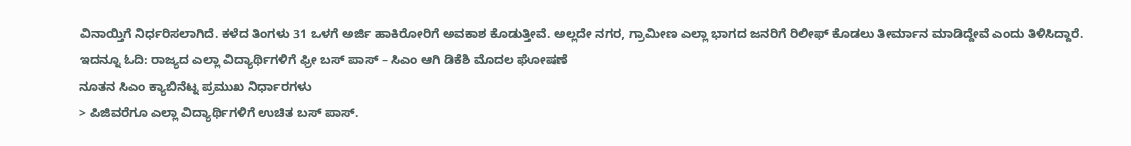ವಿನಾಯ್ತಿಗೆ ನಿರ್ಧರಿಸಲಾಗಿದೆ. ಕಳೆದ ತಿಂಗಳು 31 ಒಳಗೆ ಅರ್ಜಿ ಹಾಕಿರೋರಿಗೆ ಅವಕಾಶ ಕೊಡುತ್ತೀವೆ. ಅಲ್ಲದೇ ನಗರ, ಗ್ರಾಮೀಣ ಎಲ್ಲಾ ಭಾಗದ ಜನರಿಗೆ ರಿಲೀಫ್ ಕೊಡಲು ತೀರ್ಮಾನ ಮಾಡಿದ್ದೇವೆ ಎಂದು ತಿಳಿಸಿದ್ದಾರೆ. ಇದನ್ನೂ ಓದಿ: ರಾಜ್ಯದ ಎಲ್ಲಾ ವಿದ್ಯಾರ್ಥಿಗಳಿಗೆ ಫ್ರೀ ಬಸ್ ಪಾಸ್ – ಸಿಎಂ ಆಗಿ ಡಿಕೆಶಿ ಮೊದಲ ಘೋಷಣೆ
ನೂತನ ಸಿಎಂ ಕ್ಯಾಬಿನೆಟ್ನ ಪ್ರಮುಖ ನಿರ್ಧಾರಗಳು
> ಪಿಜಿವರೆಗೂ ಎಲ್ಲಾ ವಿದ್ಯಾರ್ಥಿಗಳಿಗೆ ಉಚಿತ ಬಸ್ ಪಾಸ್.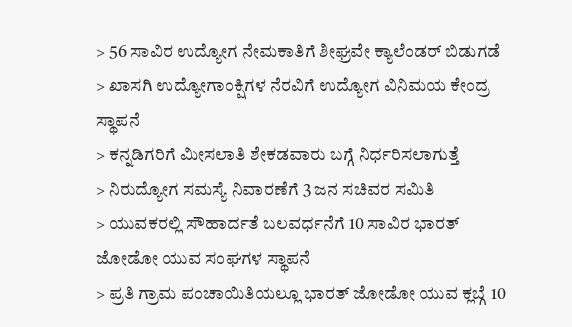> 56 ಸಾವಿರ ಉದ್ಯೋಗ ನೇಮಕಾತಿಗೆ ಶೀಘ್ರವೇ ಕ್ಯಾಲೆಂಡರ್ ಬಿಡುಗಡೆ
> ಖಾಸಗಿ ಉದ್ಯೋಗಾಂಕ್ಷಿಗಳ ನೆರವಿಗೆ ಉದ್ಯೋಗ ವಿನಿಮಯ ಕೇಂದ್ರ ಸ್ಥಾಪನೆ
> ಕನ್ನಡಿಗರಿಗೆ ಮೀಸಲಾತಿ ಶೇಕಡವಾರು ಬಗ್ಗೆ ನಿರ್ಧರಿಸಲಾಗುತ್ತೆ
> ನಿರುದ್ಯೋಗ ಸಮಸ್ಯೆ ನಿವಾರಣೆಗೆ 3 ಜನ ಸಚಿವರ ಸಮಿತಿ
> ಯುವಕರಲ್ಲಿ ಸೌಹಾರ್ದತೆ ಬಲವರ್ಧನೆಗೆ 10 ಸಾವಿರ ಭಾರತ್ ಜೋಡೋ ಯುವ ಸಂಘಗಳ ಸ್ಥಾಪನೆ
> ಪ್ರತಿ ಗ್ರಾಮ ಪಂಚಾಯಿತಿಯಲ್ಲೂ ಭಾರತ್ ಜೋಡೋ ಯುವ ಕ್ಲಬ್ಗೆ 10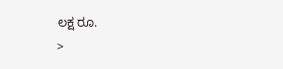ಲಕ್ಷ ರೂ.
>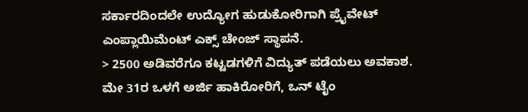ಸರ್ಕಾರದಿಂದಲೇ ಉದ್ಯೋಗ ಹುಡುಕೋರಿಗಾಗಿ ಪ್ರೈವೇಟ್ ಎಂಪ್ಲಾಯಿಮೆಂಟ್ ಎಕ್ಸ್ ಚೇಂಜ್ ಸ್ಥಾಪನೆ.
> 2500 ಅಡಿವರೆಗೂ ಕಟ್ಟಡಗಳಿಗೆ ವಿದ್ಯುತ್ ಪಡೆಯಲು ಅವಕಾಶ. ಮೇ 31ರ ಒಳಗೆ ಅರ್ಜಿ ಹಾಕಿರೋರಿಗೆ, ಒನ್ ಟೈಂ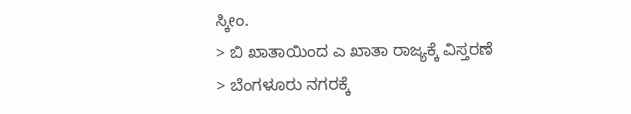ಸ್ಕೀಂ.
> ಬಿ ಖಾತಾಯಿಂದ ಎ ಖಾತಾ ರಾಜ್ಯಕ್ಕೆ ವಿಸ್ತರಣೆ
> ಬೆಂಗಳೂರು ನಗರಕ್ಕೆ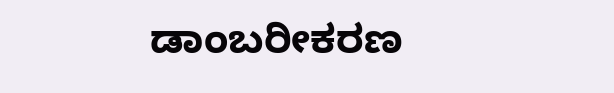ಡಾಂಬರೀಕರಣ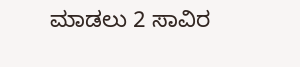ಮಾಡಲು 2 ಸಾವಿರ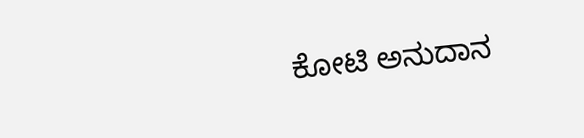ಕೋಟಿ ಅನುದಾನ